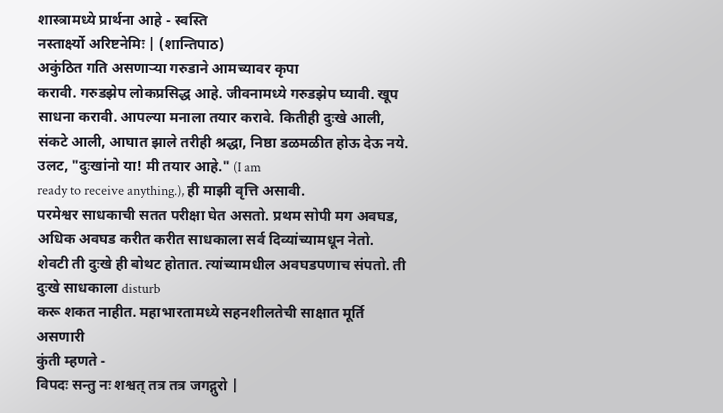शास्त्रामध्ये प्रार्थना आहे - स्वस्ति
नस्तार्क्ष्यो अरिष्टनेमिः | (शान्तिपाठ)
अकुंठित गति असणाऱ्या गरुडाने आमच्यावर कृपा
करावी. गरुडझेप लोकप्रसिद्ध आहे. जीवनामध्ये गरुडझेप घ्यावी. खूप साधना करावी. आपल्या मनाला तयार करावे. कितीही दुःखे आली, संकटे आली, आघात झाले तरीही श्रद्धा, निष्ठा डळमळीत होऊ देऊ नये. उलट, "दुःखांनो या! मी तयार आहे." (I am
ready to receive anything.), ही माझी वृत्ति असावी.
परमेश्वर साधकाची सतत परीक्षा घेत असतो. प्रथम सोपी मग अवघड, अधिक अवघड करीत करीत साधकाला सर्व दिव्यांच्यामधून नेतो. शेवटी ती दुःखे ही बोथट होतात. त्यांच्यामधील अवघडपणाच संपतो. ती दुःखे साधकाला disturb
करू शकत नाहीत. महाभारतामध्ये सहनशीलतेची साक्षात मूर्ति असणारी
कुंती म्हणते -
विपदः सन्तु नः शश्वत् तत्र तत्र जगद्गुरो |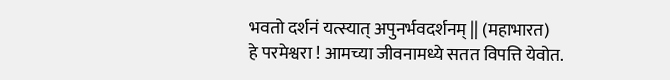भवतो दर्शनं यत्स्यात् अपुनर्भवदर्शनम् || (महाभारत)
हे परमेश्वरा ! आमच्या जीवनामध्ये सतत विपत्ति येवोत.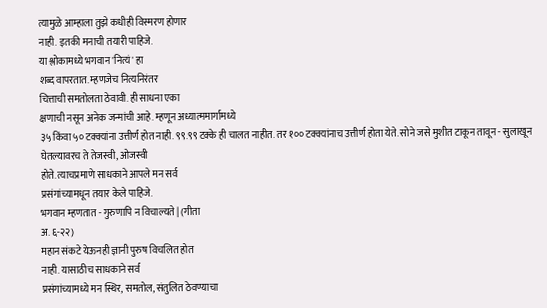त्यामुळे आम्हाला तुझे कधीही विस्मरण होणार
नाही. इतकी मनाची तयारी पाहिजे.
या श्लोकामध्ये भगवान 'नित्यं' हा
शब्द वापरतात. म्हणजेच नित्यनिरंतर
चित्ताची समतोलता ठेवावी. ही साधना एका
क्षणाची नसून अनेक जन्मांची आहे. म्हणून अध्यात्ममार्गामध्ये
३५ किंवा ५० टक्क्यांना उत्तीर्ण होत नाही. ९९.९९ टक्के ही चालत नाहीत. तर १०० टक्क्यांनाच उत्तीर्ण होता येते. सोने जसे मुशीत टाकून तावून - सुलाखून
घेतल्यावरच ते तेजस्वी, ओजस्वी
होते. त्याचप्रमाणे साधकाने आपले मन सर्व
प्रसंगांच्यामधून तयार केले पाहिजे.
भगवान म्हणतात - गुरुणापि न विचाल्यते | (गीता
अ. ६-२२)
महान संकटे येऊनही ज्ञानी पुरुष विचलित होत
नाही. यासाठीच साधकाने सर्व
प्रसंगांच्यामध्ये मन स्थिर, समतोल, संतुलित ठेवण्याचा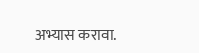अभ्यास करावा.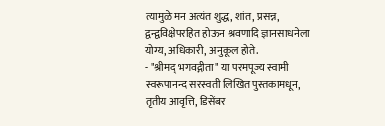त्यामुळे मन अत्यंत शुद्ध, शांत, प्रसन्न, द्वन्द्वविक्षेपरहित होऊन श्रवणादि ज्ञानसाधनेला योग्य, अधिकारी, अनुकूल होते.
- "श्रीमद् भगवद्गीता" या परमपूज्य स्वामी स्वरूपानन्द सरस्वती लिखित पुस्तकामधून, तृतीय आवृत्ति, डिसेंबर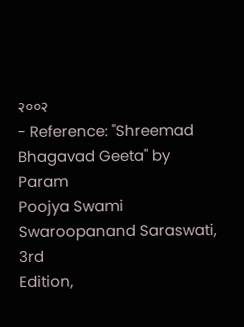२००२
- Reference: "Shreemad
Bhagavad Geeta" by Param
Poojya Swami Swaroopanand Saraswati, 3rd
Edition,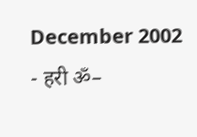December 2002
- हरी ॐ–